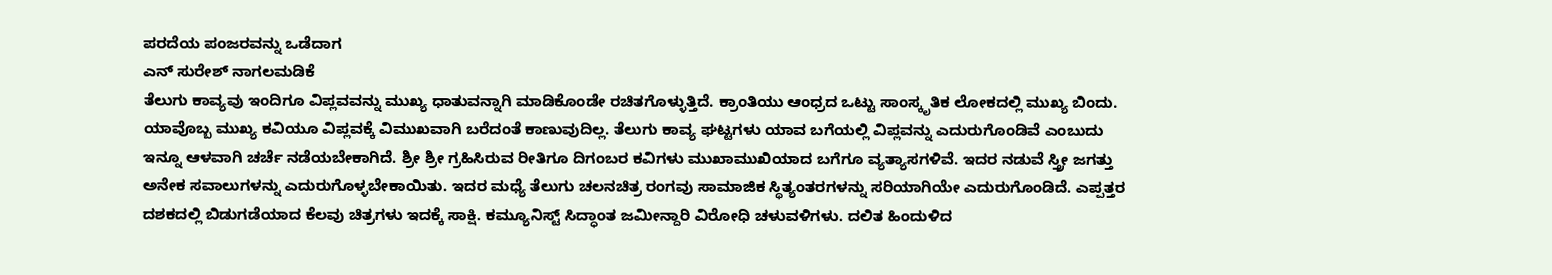ಪರದೆಯ ಪಂಜರವನ್ನು ಒಡೆದಾಗ
ಎನ್ ಸುರೇಶ್ ನಾಗಲಮಡಿಕೆ
ತೆಲುಗು ಕಾವ್ಯವು ಇಂದಿಗೂ ವಿಪ್ಲವವನ್ನು ಮುಖ್ಯ ಧಾತುವನ್ನಾಗಿ ಮಾಡಿಕೊಂಡೇ ರಚಿತಗೊಳ್ಳುತ್ತಿದೆ. ಕ್ರಾಂತಿಯು ಆಂಧ್ರದ ಒಟ್ಟು ಸಾಂಸ್ಕೃತಿಕ ಲೋಕದಲ್ಲಿ ಮುಖ್ಯ ಬಿಂದು. ಯಾವೊಬ್ಬ ಮುಖ್ಯ ಕವಿಯೂ ವಿಪ್ಲವಕ್ಕೆ ವಿಮುಖವಾಗಿ ಬರೆದಂತೆ ಕಾಣುವುದಿಲ್ಲ. ತೆಲುಗು ಕಾವ್ಯ ಘಟ್ಟಗಳು ಯಾವ ಬಗೆಯಲ್ಲಿ ವಿಪ್ಲವನ್ನು ಎದುರುಗೊಂಡಿವೆ ಎಂಬುದು ಇನ್ನೂ ಆಳವಾಗಿ ಚರ್ಚೆ ನಡೆಯಬೇಕಾಗಿದೆ. ಶ್ರೀ ಶ್ರೀ ಗ್ರಹಿಸಿರುವ ರೀತಿಗೂ ದಿಗಂಬರ ಕವಿಗಳು ಮುಖಾಮುಖಿಯಾದ ಬಗೆಗೂ ವ್ಯತ್ಯಾಸಗಳಿವೆ. ಇದರ ನಡುವೆ ಸ್ತ್ರೀ ಜಗತ್ತು ಅನೇಕ ಸವಾಲುಗಳನ್ನು ಎದುರುಗೊಳ್ಳಬೇಕಾಯಿತು. ಇದರ ಮಧ್ಯೆ ತೆಲುಗು ಚಲನಚಿತ್ರ ರಂಗವು ಸಾಮಾಜಿಕ ಸ್ಥಿತ್ಯಂತರಗಳನ್ನು ಸರಿಯಾಗಿಯೇ ಎದುರುಗೊಂಡಿದೆ. ಎಪ್ಪತ್ತರ ದಶಕದಲ್ಲಿ ಬಿಡುಗಡೆಯಾದ ಕೆಲವು ಚಿತ್ರಗಳು ಇದಕ್ಕೆ ಸಾಕ್ಷಿ. ಕಮ್ಯೂನಿಸ್ಟ್ ಸಿದ್ಧಾಂತ ಜಮೀನ್ದಾರಿ ವಿರೋಧಿ ಚಳುವಳಿಗಳು. ದಲಿತ ಹಿಂದುಳಿದ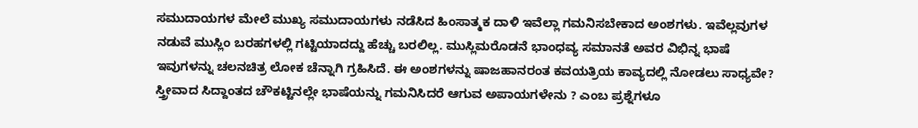ಸಮುದಾಯಗಳ ಮೇಲೆ ಮುಖ್ಯ ಸಮುದಾಯಗಳು ನಡೆಸಿದ ಹಿಂಸಾತ್ಮಕ ದಾಳಿ ಇವೆಲ್ಲಾ ಗಮನಿಸಬೇಕಾದ ಅಂಶಗಳು. ಇವೆಲ್ಲವುಗಳ ನಡುವೆ ಮುಸ್ಲಿಂ ಬರಹಗಳಲ್ಲಿ ಗಟ್ಟಿಯಾದದ್ದು ಹೆಚ್ಚು ಬರಲಿಲ್ಲ. ಮುಸ್ಲಿಮರೊಡನೆ ಭಾಂಧವ್ಯ ಸಮಾನತೆ ಅವರ ವಿಭಿನ್ನ ಭಾಷೆ ಇವುಗಳನ್ನು ಚಲನಚಿತ್ರ ಲೋಕ ಚೆನ್ನಾಗಿ ಗ್ರಹಿಸಿದೆ. ಈ ಅಂಶಗಳನ್ನು ಷಾಜಹಾನರಂತ ಕವಯತ್ರಿಯ ಕಾವ್ಯದಲ್ಲಿ ನೋಡಲು ಸಾಧ್ಯವೇ? ಸ್ತ್ರೀವಾದ ಸಿದ್ದಾಂತದ ಚೌಕಟ್ಟಿನಲ್ಲೇ ಭಾಷೆಯನ್ನು ಗಮನಿಸಿದರೆ ಆಗುವ ಅಪಾಯಗಳೇನು ? ಎಂಬ ಪ್ರಶ್ನೆಗಳೂ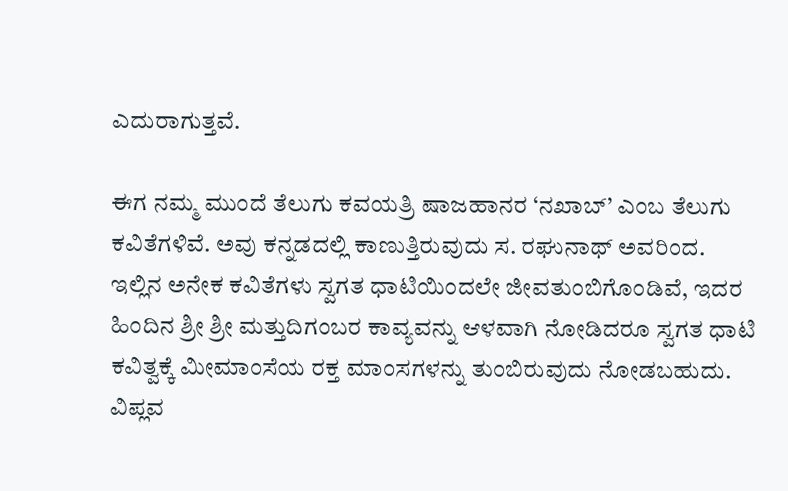ಎದುರಾಗುತ್ತವೆ.

ಈಗ ನಮ್ಮ ಮುಂದೆ ತೆಲುಗು ಕವಯತ್ರಿ ಷಾಜಹಾನರ ‘ನಖಾಬ್’ ಎಂಬ ತೆಲುಗು ಕವಿತೆಗಳಿವೆ. ಅವು ಕನ್ನಡದಲ್ಲಿ ಕಾಣುತ್ತಿರುವುದು ಸ. ರಘುನಾಥ್ ಅವರಿಂದ. ಇಲ್ಲಿನ ಅನೇಕ ಕವಿತೆಗಳು ಸ್ವಗತ ಧಾಟಿಯಿಂದಲೇ ಜೀವತುಂಬಿಗೊಂಡಿವೆ, ಇದರ ಹಿಂದಿನ ಶ್ರೀ ಶ್ರೀ ಮತ್ತುದಿಗಂಬರ ಕಾವ್ಯವನ್ನು ಆಳವಾಗಿ ನೋಡಿದರೂ ಸ್ವಗತ ಧಾಟಿ ಕವಿತ್ವಕ್ಕೆ ಮೀಮಾಂಸೆಯ ರಕ್ತ ಮಾಂಸಗಳನ್ನು ತುಂಬಿರುವುದು ನೋಡಬಹುದು. ವಿಪ್ಲವ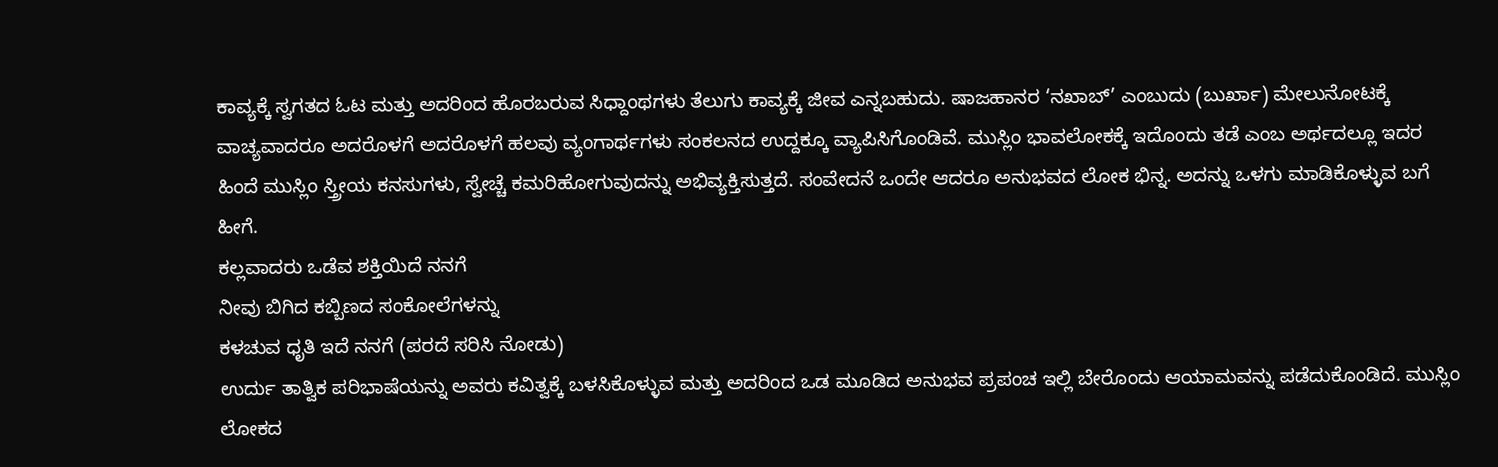ಕಾವ್ಯಕ್ಕೆ ಸ್ವಗತದ ಓಟ ಮತ್ತು ಅದರಿಂದ ಹೊರಬರುವ ಸಿಧ್ದಾಂಥಗಳು ತೆಲುಗು ಕಾವ್ಯಕ್ಕೆ ಜೀವ ಎನ್ನಬಹುದು. ಷಾಜಹಾನರ ‘ನಖಾಬ್’ ಎಂಬುದು (ಬುರ್ಖಾ) ಮೇಲುನೋಟಕ್ಕೆ ವಾಚ್ಯವಾದರೂ ಅದರೊಳಗೆ ಅದರೊಳಗೆ ಹಲವು ವ್ಯಂಗಾರ್ಥಗಳು ಸಂಕಲನದ ಉದ್ದಕ್ಕೂ ವ್ಯಾಪಿಸಿಗೊಂಡಿವೆ. ಮುಸ್ಲಿಂ ಭಾವಲೋಕಕ್ಕೆ ಇದೊಂದು ತಡೆ ಎಂಬ ಅರ್ಥದಲ್ಲೂ ಇದರ ಹಿಂದೆ ಮುಸ್ಲಿಂ ಸ್ತ್ರೀಯ ಕನಸುಗಳು, ಸ್ವೇಚ್ಚೆ ಕಮರಿಹೋಗುವುದನ್ನು ಅಭಿವ್ಯಕ್ತಿಸುತ್ತದೆ. ಸಂವೇದನೆ ಒಂದೇ ಆದರೂ ಅನುಭವದ ಲೋಕ ಭಿನ್ನ. ಅದನ್ನು ಒಳಗು ಮಾಡಿಕೊಳ್ಳುವ ಬಗೆ ಹೀಗೆ.
ಕಲ್ಲವಾದರು ಒಡೆವ ಶಕ್ತಿಯಿದೆ ನನಗೆ
ನೀವು ಬಿಗಿದ ಕಬ್ಬಿಣದ ಸಂಕೋಲೆಗಳನ್ನು
ಕಳಚುವ ಧೃತಿ ಇದೆ ನನಗೆ (ಪರದೆ ಸರಿಸಿ ನೋಡು)
ಉರ್ದು ತಾತ್ವಿಕ ಪರಿಭಾಷೆಯನ್ನು ಅವರು ಕವಿತ್ವಕ್ಕೆ ಬಳಸಿಕೊಳ್ಳುವ ಮತ್ತು ಅದರಿಂದ ಒಡ ಮೂಡಿದ ಅನುಭವ ಪ್ರಪಂಚ ಇಲ್ಲಿ ಬೇರೊಂದು ಆಯಾಮವನ್ನು ಪಡೆದುಕೊಂಡಿದೆ. ಮುಸ್ಲಿಂ ಲೋಕದ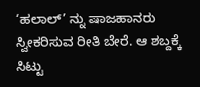‘ಹಲಾಲ್’ ನ್ನು ಷಾಜಹಾನರು ಸ್ವೀಕರಿಸುವ ರೀತಿ ಬೇರೆ. ಆ ಶಬ್ದಕ್ಕೆ ಸಿಟ್ಟು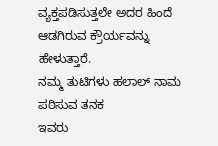ವ್ಯಕ್ತಪಡಿಸುತ್ತಲೇ ಅದರ ಹಿಂದೆ ಆಡಗಿರುವ ಕ್ರೌರ್ಯವನ್ನು ಹೇಳುತ್ತಾರೆ.
ನಮ್ಮ ತುಟಿಗಳು ಹಲಾಲ್ ನಾಮ ಪಠಿಸುವ ತನಕ
ಇವರು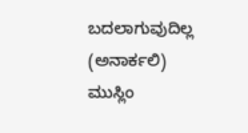ಬದಲಾಗುವುದಿಲ್ಲ (ಅನಾರ್ಕಲಿ)
ಮುಸ್ಲಿಂ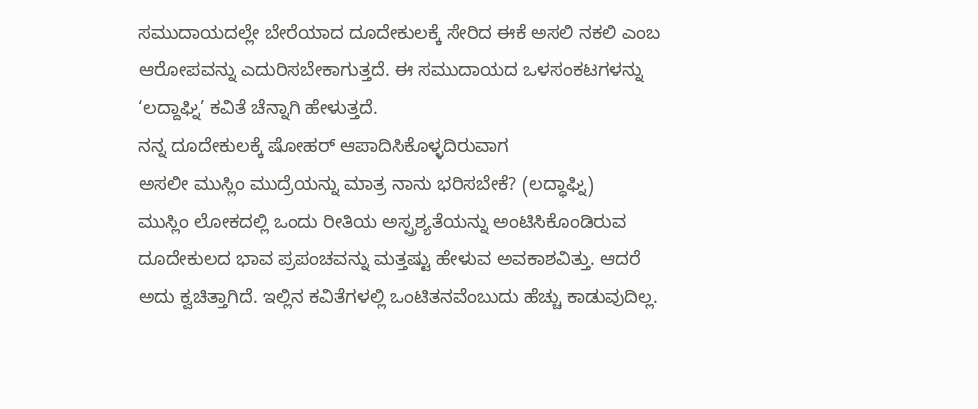ಸಮುದಾಯದಲ್ಲೇ ಬೇರೆಯಾದ ದೂದೇಕುಲಕ್ಕೆ ಸೇರಿದ ಈಕೆ ಅಸಲಿ ನಕಲಿ ಎಂಬ ಆರೋಪವನ್ನು ಎದುರಿಸಬೇಕಾಗುತ್ತದೆ. ಈ ಸಮುದಾಯದ ಒಳಸಂಕಟಗಳನ್ನು ‘ಲದ್ದಾಘ್ನಿ’ ಕವಿತೆ ಚೆನ್ನಾಗಿ ಹೇಳುತ್ತದೆ.
ನನ್ನ ದೂದೇಕುಲಕ್ಕೆ ಷೋಹರ್ ಆಪಾದಿಸಿಕೊಳ್ಳದಿರುವಾಗ
ಅಸಲೀ ಮುಸ್ಲಿಂ ಮುದ್ರೆಯನ್ನು ಮಾತ್ರ ನಾನು ಭರಿಸಬೇಕೆ? (ಲದ್ಧಾಘ್ನಿ)
ಮುಸ್ಲಿಂ ಲೋಕದಲ್ಲಿ ಒಂದು ರೀತಿಯ ಅಸ್ಪ್ರಶ್ಯತೆಯನ್ನು ಅಂಟಿಸಿಕೊಂಡಿರುವ ದೂದೇಕುಲದ ಭಾವ ಪ್ರಪಂಚವನ್ನು ಮತ್ತಷ್ಟು ಹೇಳುವ ಅವಕಾಶವಿತ್ತು. ಆದರೆ ಅದು ಕ್ವಚಿತ್ತಾಗಿದೆ. ಇಲ್ಲಿನ ಕವಿತೆಗಳಲ್ಲಿ ಒಂಟಿತನವೆಂಬುದು ಹೆಚ್ಚು ಕಾಡುವುದಿಲ್ಲ.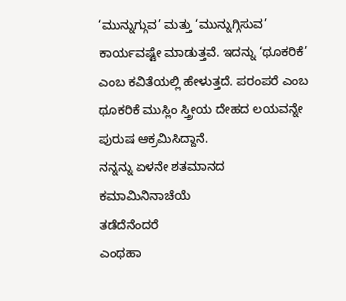‘ಮುನ್ನುಗ್ಗುವ’ ಮತ್ತು ‘ಮುನ್ನುಗ್ಗಿಸುವ’ ಕಾರ್ಯವಷ್ಟೇ ಮಾಡುತ್ತವೆ. ಇದನ್ನು ‘ಥೂಕರಿಕೆ’ ಎಂಬ ಕವಿತೆಯಲ್ಲಿ ಹೇಳುತ್ತದೆ. ಪರಂಪರೆ ಎಂಬ ಥೂಕರಿಕೆ ಮುಸ್ಲಿಂ ಸ್ತ್ರೀಯ ದೇಹದ ಲಯವನ್ನೇ ಪುರುಷ ಆಕ್ರಮಿಸಿದ್ದಾನೆ.
ನನ್ನನ್ನು ಏಳನೇ ಶತಮಾನದ ಕಮಾಮಿನಿನಾಚೆಯೆ
ತಡೆದೆನೆಂದರೆ
ಎಂಥಹಾ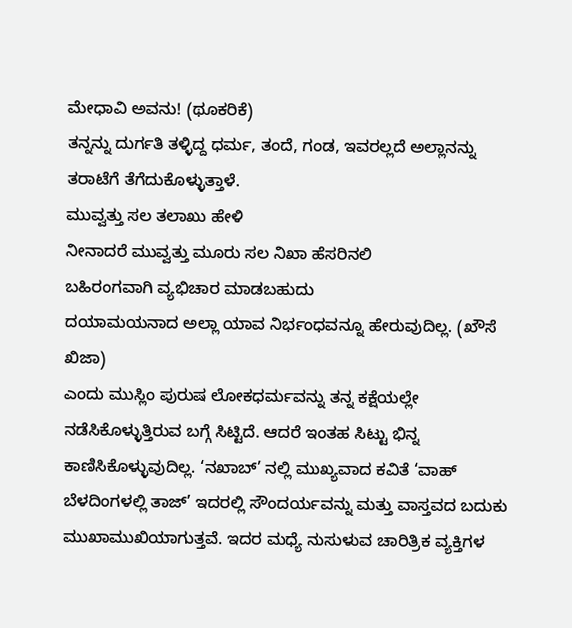ಮೇಧಾವಿ ಅವನು! (ಥೂಕರಿಕೆ)
ತನ್ನನ್ನು ದುರ್ಗತಿ ತಳ್ಳಿದ್ದ ಧರ್ಮ, ತಂದೆ, ಗಂಡ, ಇವರಲ್ಲದೆ ಅಲ್ಲಾನನ್ನು ತರಾಟೆಗೆ ತೆಗೆದುಕೊಳ್ಳುತ್ತಾಳೆ.
ಮುವ್ವತ್ತು ಸಲ ತಲಾಖು ಹೇಳಿ
ನೀನಾದರೆ ಮುವ್ವತ್ತು ಮೂರು ಸಲ ನಿಖಾ ಹೆಸರಿನಲಿ
ಬಹಿರಂಗವಾಗಿ ವ್ಯಭಿಚಾರ ಮಾಡಬಹುದು
ದಯಾಮಯನಾದ ಅಲ್ಲಾ ಯಾವ ನಿರ್ಭಂಧವನ್ನೂ ಹೇರುವುದಿಲ್ಲ. (ಖೌಸೆ ಖಿಜಾ)
ಎಂದು ಮುಸ್ಲಿಂ ಪುರುಷ ಲೋಕಧರ್ಮವನ್ನು ತನ್ನ ಕಕ್ಷೆಯಲ್ಲೇ ನಡೆಸಿಕೊಳ್ಳುತ್ತಿರುವ ಬಗ್ಗೆ ಸಿಟ್ಟಿದೆ. ಆದರೆ ಇಂತಹ ಸಿಟ್ಟು ಭಿನ್ನ ಕಾಣಿಸಿಕೊಳ್ಳುವುದಿಲ್ಲ. ‘ನಖಾಬ್’ ನಲ್ಲಿ ಮುಖ್ಯವಾದ ಕವಿತೆ ‘ವಾಹ್ ಬೆಳದಿಂಗಳಲ್ಲಿ ತಾಜ್’ ಇದರಲ್ಲಿ ಸೌಂದರ್ಯವನ್ನು ಮತ್ತು ವಾಸ್ತವದ ಬದುಕು ಮುಖಾಮುಖಿಯಾಗುತ್ತವೆ. ಇದರ ಮಧ್ಯೆ ನುಸುಳುವ ಚಾರಿತ್ರಿಕ ವ್ಯಕ್ತಿಗಳ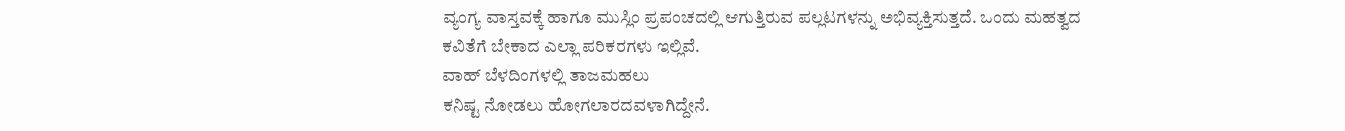ವ್ಯಂಗ್ಯ ವಾಸ್ತವಕ್ಕೆ ಹಾಗೂ ಮುಸ್ಲಿಂ ಪ್ರಪಂಚದಲ್ಲಿ ಆಗುತ್ತಿರುವ ಪಲ್ಲಟಗಳನ್ನು ಅಭಿವ್ಯಕ್ತಿಸುತ್ತದೆ. ಒಂದು ಮಹತ್ವದ ಕವಿತೆಗೆ ಬೇಕಾದ ಎಲ್ಲಾ ಪರಿಕರಗಳು ಇಲ್ಲಿವೆ.
ವಾಹ್ ಬೆಳದಿಂಗಳಲ್ಲಿ ತಾಜಮಹಲು
ಕನಿಷ್ಟ ನೋಡಲು ಹೋಗಲಾರದವಳಾಗಿದ್ದೇನೆ.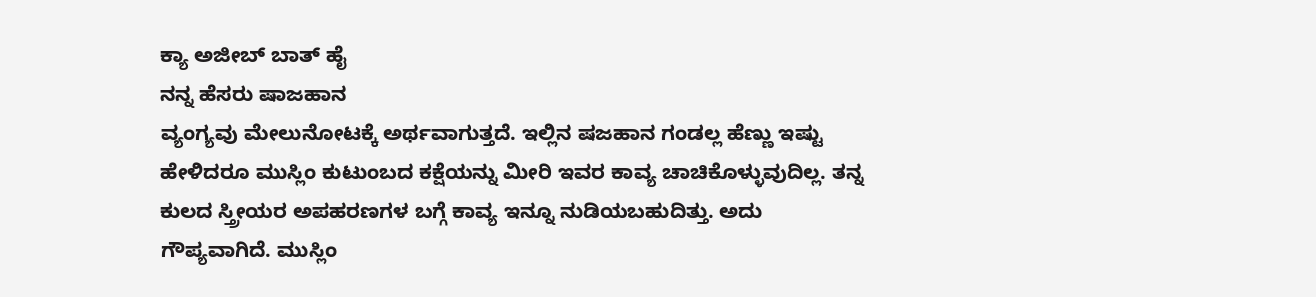ಕ್ಯಾ ಅಜೀಬ್ ಬಾತ್ ಹೈ
ನನ್ನ ಹೆಸರು ಷಾಜಹಾನ
ವ್ಯಂಗ್ಯವು ಮೇಲುನೋಟಕ್ಕೆ ಅರ್ಥವಾಗುತ್ತದೆ. ಇಲ್ಲಿನ ಷಜಹಾನ ಗಂಡಲ್ಲ ಹೆಣ್ಣು ಇಷ್ಟು ಹೇಳಿದರೂ ಮುಸ್ಲಿಂ ಕುಟುಂಬದ ಕಕ್ಷೆಯನ್ನು ಮೀರಿ ಇವರ ಕಾವ್ಯ ಚಾಚಿಕೊಳ್ಳುವುದಿಲ್ಲ. ತನ್ನ ಕುಲದ ಸ್ತ್ರೀಯರ ಅಪಹರಣಗಳ ಬಗ್ಗೆ ಕಾವ್ಯ ಇನ್ನೂ ನುಡಿಯಬಹುದಿತ್ತು. ಅದು ಗೌಪ್ಯವಾಗಿದೆ. ಮುಸ್ಲಿಂ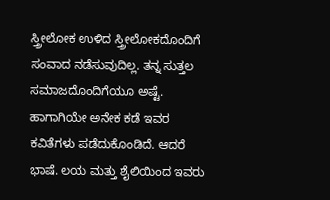ಸ್ತ್ರೀಲೋಕ ಉಳಿದ ಸ್ತ್ರೀಲೋಕದೊಂದಿಗೆ ಸಂವಾದ ನಡೆಸುವುದಿಲ್ಲ. ತನ್ನ ಸುತ್ತಲ ಸಮಾಜದೊಂದಿಗೆಯೂ ಅಷ್ಟೆ. ಹಾಗಾಗಿಯೇ ಅನೇಕ ಕಡೆ ಇವರ ಕವಿತೆಗಳು ಪಡೆದುಕೊಂಡಿದೆ. ಆದರೆ ಭಾಷೆ. ಲಯ ಮತ್ತು ಶೈಲಿಯಿಂದ ಇವರು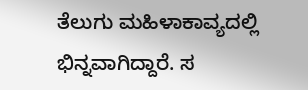ತೆಲುಗು ಮಹಿಳಾಕಾವ್ಯದಲ್ಲಿ ಭಿನ್ನವಾಗಿದ್ದಾರೆ. ಸ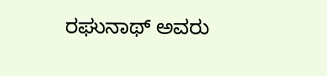ರಘುನಾಥ್ ಅವರು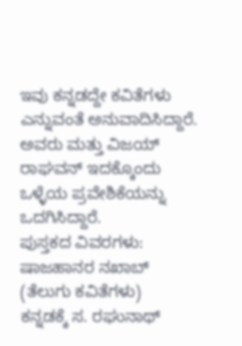ಇವು ಕನ್ನಡದ್ದೇ ಕವಿತೆಗಳು ಎನ್ನುವಂತೆ ಅನುವಾದಿಸಿದ್ದಾರೆ. ಅವರು ಮತ್ತು ವಿಜಯ್ ರಾಘವನ್ ಇದಕ್ಕೊಂದು ಒಳ್ಳೆಯ ಪ್ರವೇಶಿಕೆಯನ್ನು ಒದಗಿಸಿದ್ದಾರೆ.
ಪುಸ್ತಕದ ವಿವರಗಳು:
ಷಾಜಹಾನರ ನಖಾಬ್ (ತೆಲುಗು ಕವಿತೆಗಳು)
ಕನ್ನಡಕ್ಕೆ ಸ. ರಘುನಾಥ್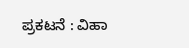ಪ್ರಕಟನೆ : ವಿಹಾ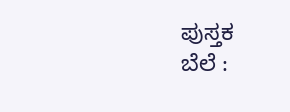ಪುಸ್ತಕ
ಬೆಲೆ :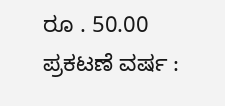ರೂ . 50.00
ಪ್ರಕಟಣೆ ವರ್ಷ :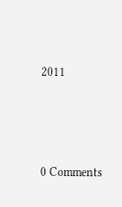2011






0 Comments